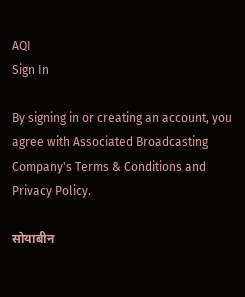AQI
Sign In

By signing in or creating an account, you agree with Associated Broadcasting Company's Terms & Conditions and Privacy Policy.

सोयाबीन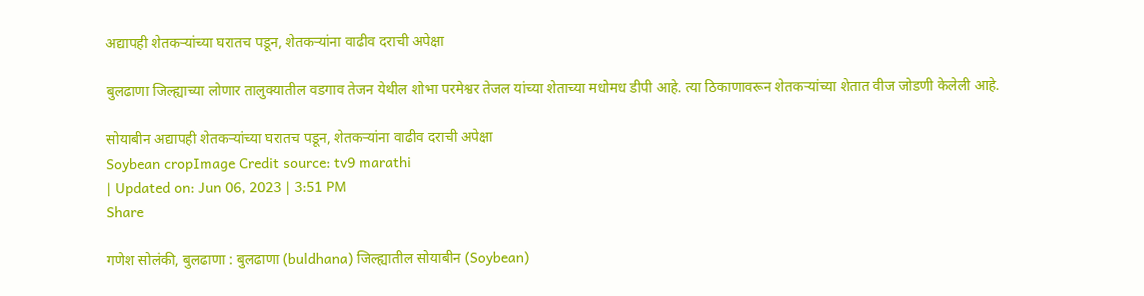अद्यापही शेतकऱ्यांच्या घरातच पडून, शेतकऱ्यांना वाढीव दराची अपेक्षा

बुलढाणा जिल्ह्याच्या लोणार तालुक्यातील वडगाव तेजन येथील शोभा परमेश्वर तेजल यांच्या शेताच्या मधोमध डीपी आहे. त्या ठिकाणावरून शेतकऱ्यांच्या शेतात वीज जोडणी केलेली आहे.

सोयाबीन अद्यापही शेतकऱ्यांच्या घरातच पडून, शेतकऱ्यांना वाढीव दराची अपेक्षा
Soybean cropImage Credit source: tv9 marathi
| Updated on: Jun 06, 2023 | 3:51 PM
Share

गणेश सोलंकी, बुलढाणा : बुलढाणा (buldhana) जिल्ह्यातील सोयाबीन (Soybean)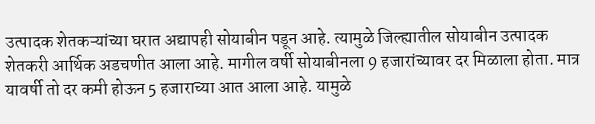उत्पादक शेतकऱ्यांच्या घरात अद्यापही सोयाबीन पडून आहे. त्यामुळे जिल्ह्यातील सोयाबीन उत्पादक शेतकरी आर्थिक अडचणीत आला आहे. मागील वर्षी सोयाबीनला 9 हजारांच्यावर दर मिळाला होता. मात्र यावर्षी तो दर कमी होऊन 5 हजाराच्या आत आला आहे. यामुळे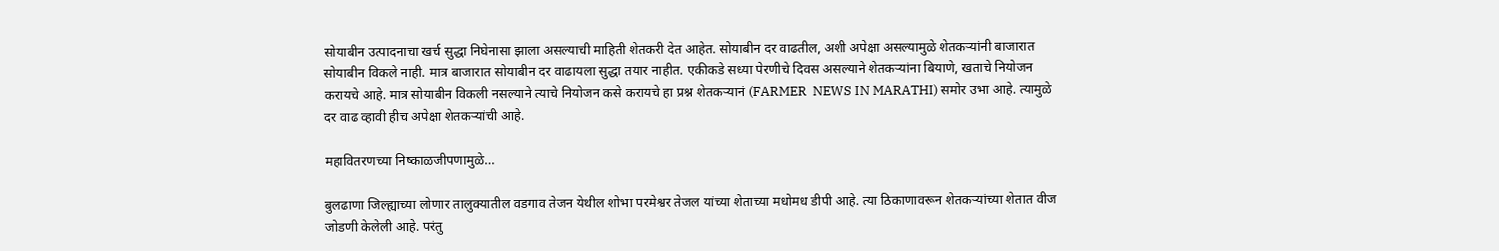सोयाबीन उत्पादनाचा खर्च सुद्धा निघेनासा झाला असल्याची माहिती शेतकरी देत आहेत. सोयाबीन दर वाढतील, अशी अपेक्षा असल्यामुळे शेतकऱ्यांनी बाजारात सोयाबीन विकले नाही. मात्र बाजारात सोयाबीन दर वाढायला सुद्धा तयार नाहीत. एकीकडे सध्या पेरणीचे दिवस असल्याने शेतकऱ्यांना बियाणे, खताचे नियोजन करायचे आहे. मात्र सोयाबीन विकली नसल्याने त्याचे नियोजन कसे करायचे हा प्रश्न शेतकऱ्यानं (FARMER  NEWS IN MARATHI) समोर उभा आहे. त्यामुळे दर वाढ व्हावी हीच अपेक्षा शेतकऱ्यांची आहे.

महावितरणच्या निष्काळजीपणामुळे…

बुलढाणा जिल्ह्याच्या लोणार तालुक्यातील वडगाव तेजन येथील शोभा परमेश्वर तेजल यांच्या शेताच्या मधोमध डीपी आहे. त्या ठिकाणावरून शेतकऱ्यांच्या शेतात वीज जोडणी केलेली आहे. परंतु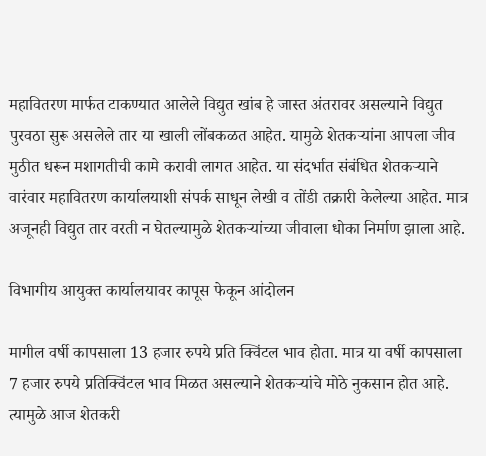महावितरण मार्फत टाकण्यात आलेले विद्युत खांब हे जास्त अंतरावर असल्याने विद्युत पुरवठा सुरू असलेले तार या खाली लोंबकळत आहेत. यामुळे शेतकऱ्यांना आपला जीव मुठीत धरून मशागतीची कामे करावी लागत आहेत. या संदर्भात संबंधित शेतकऱ्याने वारंवार महावितरण कार्यालयाशी संपर्क साधून लेखी व तोंडी तक्रारी केलेल्या आहेत. मात्र अजूनही विद्युत तार वरती न घेतल्यामुळे शेतकऱ्यांच्या जीवाला धोका निर्माण झाला आहे.

विभागीय आयुक्त कार्यालयावर कापूस फेकून आंदोलन

मागील वर्षी कापसाला 13 हजार रुपये प्रति क्विंटल भाव होता. मात्र या वर्षी कापसाला 7 हजार रुपये प्रतिक्विंटल भाव मिळत असल्याने शेतकऱ्यांचे मोठे नुकसान होत आहे. त्यामुळे आज शेतकरी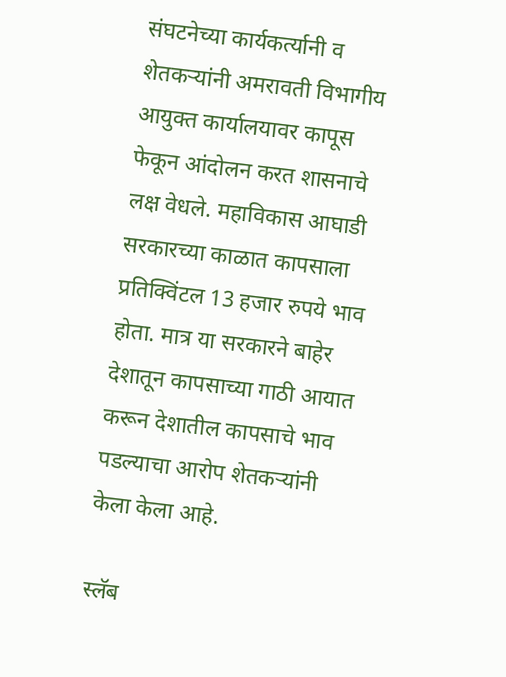संघटनेच्या कार्यकर्त्यानी व शेतकऱ्यांनी अमरावती विभागीय आयुक्त कार्यालयावर कापूस फेकून आंदोलन करत शासनाचे लक्ष वेधले. महाविकास आघाडी सरकारच्या काळात कापसाला प्रतिक्विंटल 13 हजार रुपये भाव होता. मात्र या सरकारने बाहेर देशातून कापसाच्या गाठी आयात करून देशातील कापसाचे भाव पडल्याचा आरोप शेतकऱ्यांनी केला केला आहे.

स्लॅब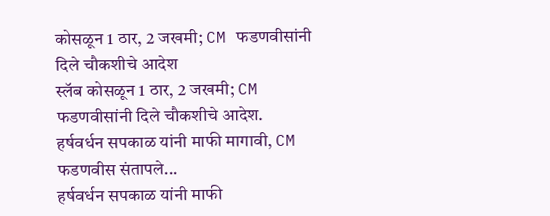कोसळून 1 ठार, 2 जखमी; CM फडणवीसांनी दिले चौकशीचे आदेश
स्लॅब कोसळून 1 ठार, 2 जखमी; CM फडणवीसांनी दिले चौकशीचे आदेश.
हर्षवर्धन सपकाळ यांनी माफी मागावी, CM फडणवीस संतापले...
हर्षवर्धन सपकाळ यांनी माफी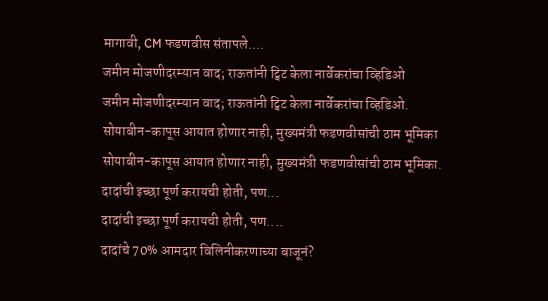मागावी, CM फडणवीस संतापले....
जमीन मोजणीदरम्यान वाद; राऊतांनी ट्विट केला नार्वेकरांचा व्हिडिओ
जमीन मोजणीदरम्यान वाद; राऊतांनी ट्विट केला नार्वेकरांचा व्हिडिओ.
सोयाबीन-कापूस आयात होणार नाही, मुख्यमंत्री फडणवीसांची ठाम भूमिका
सोयाबीन-कापूस आयात होणार नाही, मुख्यमंत्री फडणवीसांची ठाम भूमिका.
दादांची इच्छा पूर्ण करायची होती, पण...
दादांची इच्छा पूर्ण करायची होती, पण....
दादांचे 70% आमदार विलिनीकरणाच्या बाजूनं?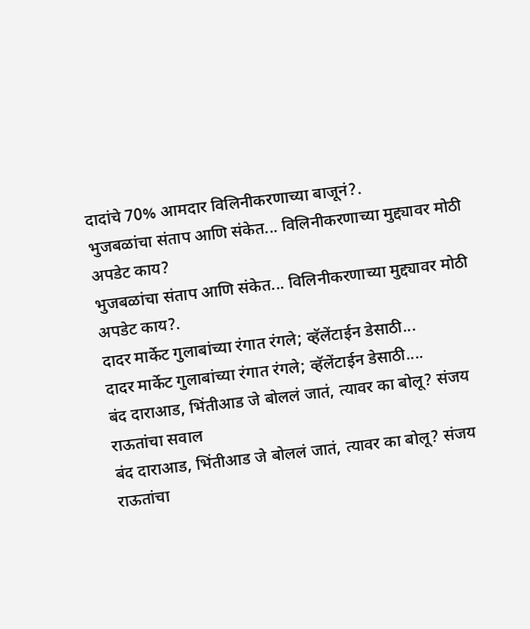दादांचे 70% आमदार विलिनीकरणाच्या बाजूनं?.
भुजबळांचा संताप आणि संकेत... विलिनीकरणाच्या मुद्द्यावर मोठी अपडेट काय?
भुजबळांचा संताप आणि संकेत... विलिनीकरणाच्या मुद्द्यावर मोठी अपडेट काय?.
दादर मार्केट गुलाबांच्या रंगात रंगले; व्हॅलेंटाईन डेसाठी...
दादर मार्केट गुलाबांच्या रंगात रंगले; व्हॅलेंटाईन डेसाठी....
बंद दाराआड, भिंतीआड जे बोललं जातं, त्यावर का बोलू? संजय राऊतांचा सवाल
बंद दाराआड, भिंतीआड जे बोललं जातं, त्यावर का बोलू? संजय राऊतांचा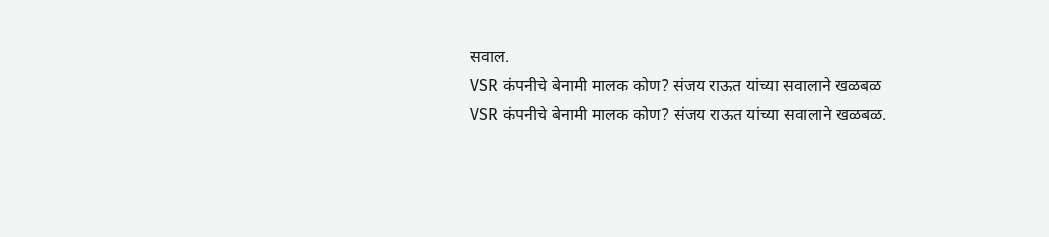सवाल.
VSR कंपनीचे बेनामी मालक कोण? संजय राऊत यांच्या सवालाने खळबळ
VSR कंपनीचे बेनामी मालक कोण? संजय राऊत यांच्या सवालाने खळबळ.